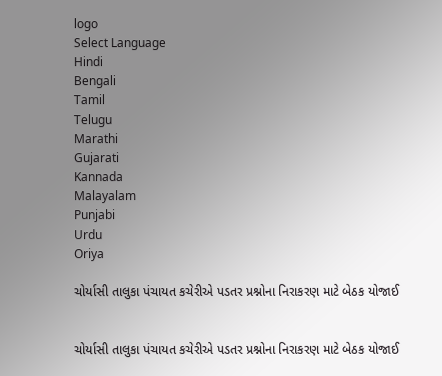logo
Select Language
Hindi
Bengali
Tamil
Telugu
Marathi
Gujarati
Kannada
Malayalam
Punjabi
Urdu
Oriya

ચોર્યાસી તાલુકા પંચાયત કચેરીએ પડતર પ્રશ્નોના નિરાકરણ માટે બેઠક યોજાઈ


ચોર્યાસી તાલુકા પંચાયત કચેરીએ પડતર પ્રશ્નોના નિરાકરણ માટે બેઠક યોજાઈ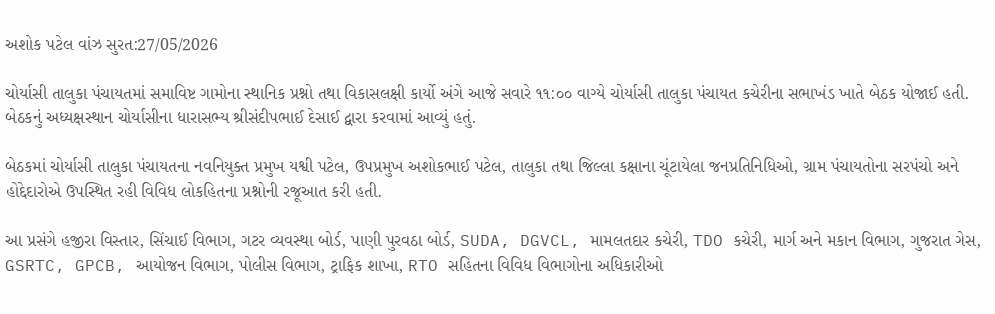અશોક પટેલ વાંઝ સુરત:27/05/2026

ચોર્યાસી તાલુકા પંચાયતમાં સમાવિષ્ટ ગામોના સ્થાનિક પ્રશ્નો તથા વિકાસલક્ષી કાર્યો અંગે આજે સવારે ૧૧:૦૦ વાગ્યે ચોર્યાસી તાલુકા પંચાયત કચેરીના સભાખંડ ખાતે બેઠક યોજાઈ હતી. બેઠકનું અધ્યક્ષસ્થાન ચોર્યાસીના ધારાસભ્ય શ્રીસંદીપભાઈ દેસાઈ દ્વારા કરવામાં આવ્યું હતું.

બેઠકમાં ચોર્યાસી તાલુકા પંચાયતના નવનિયુક્ત પ્રમુખ યશ્વી પટેલ, ઉપપ્રમુખ અશોકભાઈ પટેલ, તાલુકા તથા જિલ્લા કક્ષાના ચૂંટાયેલા જનપ્રતિનિધિઓ, ગ્રામ પંચાયતોના સરપંચો અને હોદ્દેદારોએ ઉપસ્થિત રહી વિવિધ લોકહિતના પ્રશ્નોની રજૂઆત કરી હતી.

આ પ્રસંગે હજીરા વિસ્તાર, સિંચાઈ વિભાગ, ગટર વ્યવસ્થા બોર્ડ, પાણી પુરવઠા બોર્ડ, SUDA, DGVCL, મામલતદાર કચેરી, TDO કચેરી, માર્ગ અને મકાન વિભાગ, ગુજરાત ગેસ, GSRTC, GPCB, આયોજન વિભાગ, પોલીસ વિભાગ, ટ્રાફિક શાખા, RTO સહિતના વિવિધ વિભાગોના અધિકારીઓ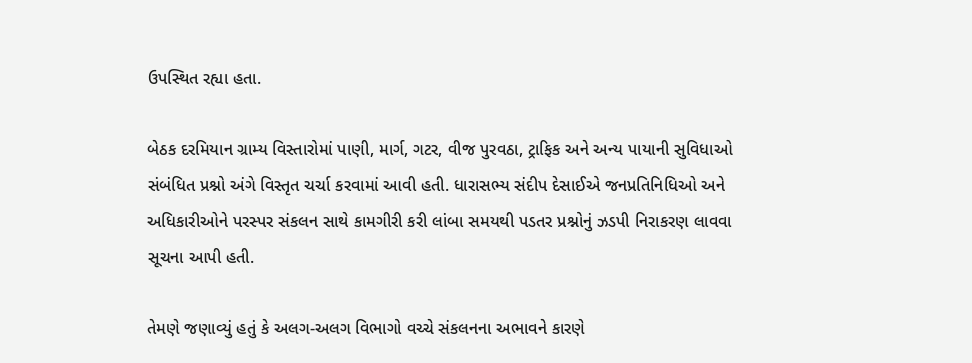ઉપસ્થિત રહ્યા હતા.

બેઠક દરમિયાન ગ્રામ્ય વિસ્તારોમાં પાણી, માર્ગ, ગટર, વીજ પુરવઠા, ટ્રાફિક અને અન્ય પાયાની સુવિધાઓ સંબંધિત પ્રશ્નો અંગે વિસ્તૃત ચર્ચા કરવામાં આવી હતી. ધારાસભ્ય સંદીપ દેસાઈએ જનપ્રતિનિધિઓ અને અધિકારીઓને પરસ્પર સંકલન સાથે કામગીરી કરી લાંબા સમયથી પડતર પ્રશ્નોનું ઝડપી નિરાકરણ લાવવા સૂચના આપી હતી.

તેમણે જણાવ્યું હતું કે અલગ-અલગ વિભાગો વચ્ચે સંકલનના અભાવને કારણે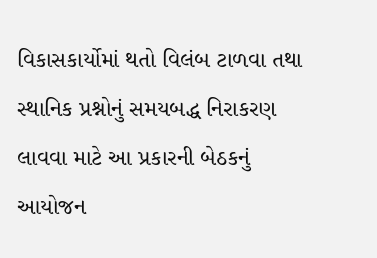વિકાસકાર્યોમાં થતો વિલંબ ટાળવા તથા સ્થાનિક પ્રશ્નોનું સમયબદ્ધ નિરાકરણ લાવવા માટે આ પ્રકારની બેઠકનું આયોજન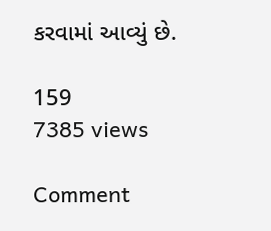કરવામાં આવ્યું છે.

159
7385 views

Comment